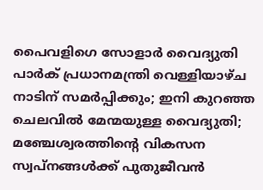പൈവളിഗെ സോളാർ വൈദ്യുതി പാർക് പ്രധാനമന്ത്രി വെള്ളിയാഴ്ച നാടിന് സമർപ്പിക്കും; ഇനി കുറഞ്ഞ ചെലവിൽ മേന്മയുള്ള വൈദ്യുതി; മഞ്ചേശ്വരത്തിന്റെ വികസന സ്വപ്നങ്ങൾക്ക് പുതുജീവൻ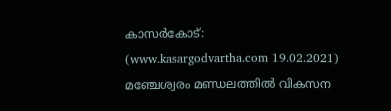കാസർകോട്‌: (www.kasargodvartha.com 19.02.2021) മഞ്ചേശ്വരം മണ്ഡലത്തിൽ വികസന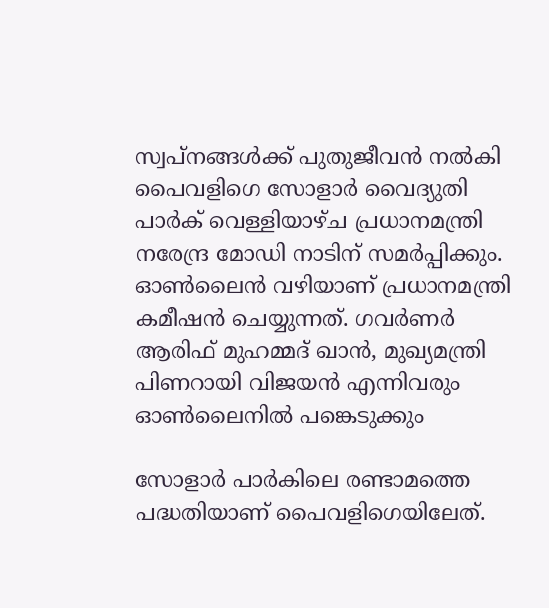സ്വപ്നങ്ങൾക്ക് പുതുജീവൻ നൽകി പൈവളിഗെ സോളാർ വൈദ്യുതി പാർക് വെള്ളിയാഴ്ച പ്രധാനമന്ത്രി നരേന്ദ്ര മോഡി നാടിന് സമർപ്പിക്കും. ഓൺലൈൻ വഴിയാണ് പ്രധാനമന്ത്രി കമീഷൻ ചെയ്യുന്നത്. ഗവർണർ ആരിഫ് മുഹമ്മദ്‌ ഖാൻ, മുഖ്യമന്ത്രി പിണറായി വിജയൻ എന്നിവരും ഓൺലൈനിൽ പങ്കെടുക്കും

സോളാർ പാർകിലെ രണ്ടാമത്തെ പദ്ധതിയാണ് പൈവളിഗെയിലേത്.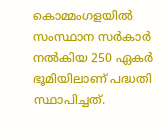കൊമ്മംഗളയിൽ സംസ്ഥാന സർകാർ നൽകിയ 250 ഏകർ ഭൂമിയിലാണ്‌ പദ്ധതി സ്ഥാപിച്ചത്‌.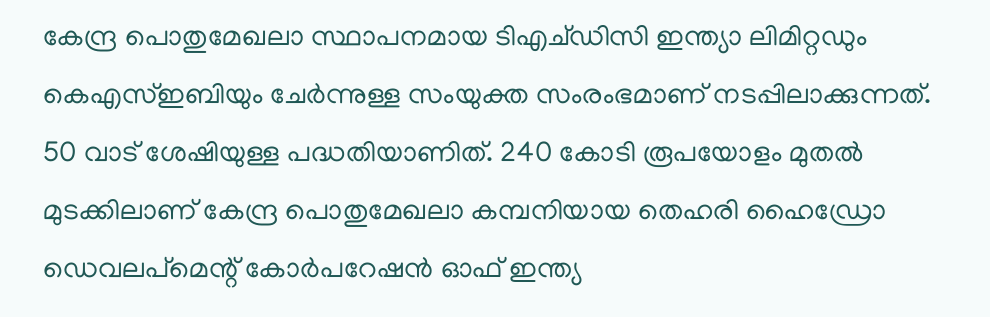കേന്ദ്ര പൊതുമേഖലാ സ്ഥാപനമായ ടിഎച്ഡിസി ഇന്ത്യാ ലിമിറ്റഡും കെഎസ്‌ഇബിയും ചേർന്നുള്ള സംയുക്ത സംരംഭമാണ് നടപ്പിലാക്കുന്നത്. 50 വാട് ശേഷിയുള്ള പദ്ധതിയാണിത്. 240 കോടി രൂപയോളം മുതൽ മുടക്കിലാണ് കേന്ദ്ര പൊതുമേഖലാ കമ്പനിയായ തെഹരി ഹൈഡ്രോ ഡെവലപ്‌മെന്റ് കോർപറേഷൻ ഓഫ് ഇന്ത്യ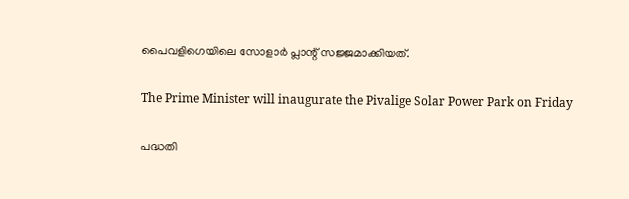പൈവളിഗെയിലെ സോളാർ പ്ലാന്റ് സജ്ജമാക്കിയത്.

The Prime Minister will inaugurate the Pivalige Solar Power Park on Friday

പദ്ധതി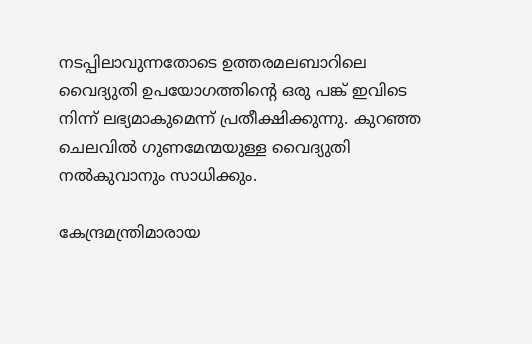നടപ്പിലാവുന്നതോടെ ഉത്തരമലബാറിലെ വൈദ്യുതി ഉപയോഗത്തിന്റെ ഒരു പങ്ക് ഇവിടെ നിന്ന് ലഭ്യമാകുമെന്ന് പ്രതീക്ഷിക്കുന്നു. കുറഞ്ഞ ചെലവിൽ ഗുണമേന്മയുള്ള വൈദ്യുതി നൽകുവാനും സാധിക്കും.

കേന്ദ്രമന്ത്രിമാരായ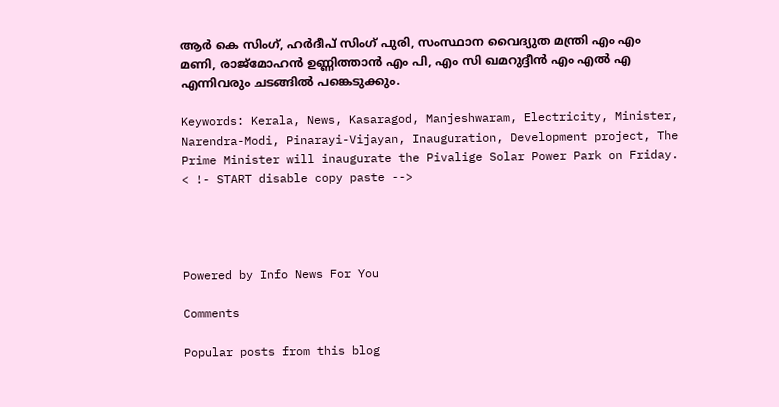ആർ കെ സിംഗ്, ഹർദീപ് സിംഗ് പുരി, സംസ്ഥാന വൈദ്യുത മന്ത്രി എം എം മണി, രാജ്‌മോഹൻ ഉണ്ണിത്താൻ എം പി, എം സി ഖമറുദ്ദീൻ എം എൽ എ എന്നിവരും ചടങ്ങിൽ പങ്കെടുക്കും.

Keywords: Kerala, News, Kasaragod, Manjeshwaram, Electricity, Minister, Narendra-Modi, Pinarayi-Vijayan, Inauguration, Development project, The Prime Minister will inaugurate the Pivalige Solar Power Park on Friday.
< !- START disable copy paste -->




Powered by Info News For You

Comments

Popular posts from this blog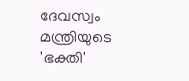ദേവസ്വം മന്ത്രിയുടെ 'ഭക്തി'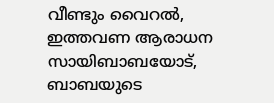വീണ്ടും വൈറല്‍, ഇത്തവണ ആരാധന സായിബാബയോട്, ബാബയുടെ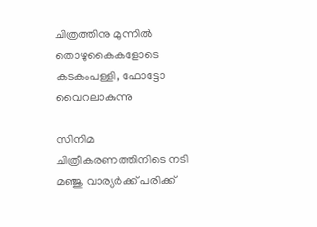ചിത്രത്തിനു മുന്നില്‍ തൊഴുകൈകളോടെ കടകംപള്ളി, ഫോട്ടോ വൈറലാകുന്നു

സിനിമ ചിത്രീകരണത്തിനിടെ നടി മഞ്ജു വാര്യര്‍ക്ക് പരിക്ക്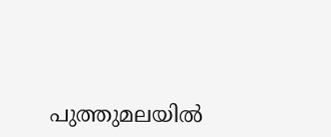പുത്തുമലയില്‍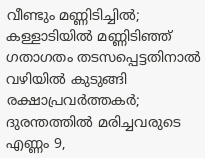വീണ്ടും മണ്ണിടിച്ചില്‍; കള്ളാടിയില്‍ മണ്ണിടിഞ്ഞ് ഗതാഗതം തടസപ്പെട്ടതിനാല്‍ വഴിയില്‍ കുടുങ്ങി രക്ഷാപ്രവര്‍ത്തകര്‍; ദുരന്തത്തില്‍ മരിച്ചവരുടെ എണ്ണം 9,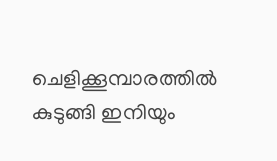ചെളിക്കൂമ്പാരത്തില്‍ കുടുങ്ങി ഇനിയും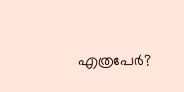എത്രപേര്‍?